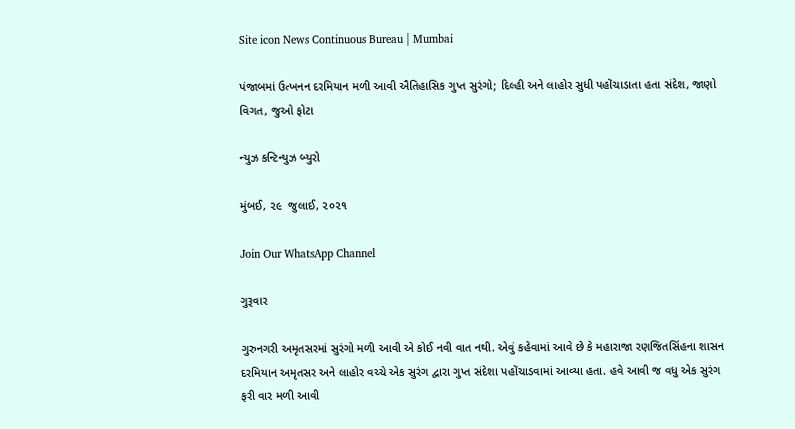Site icon News Continuous Bureau | Mumbai

પંજાબમાં ઉત્ખનન દરમિયાન મળી આવી ઐતિહાસિક ગુપ્ત સુરંગો; દિલ્હી અને લાહોર સુધી પહોંચાડાતા હતા સંદેશ, જાણો વિગત, જુઓ ફોટા

ન્યુઝ કન્ટિન્યુઝ બ્યુરો

મુંબઈ, ૨૯  જુલાઈ, ૨૦૨૧

Join Our WhatsApp Channel

ગુરૂવાર

ગુરુનગરી અમૃતસરમાં સુરંગો મળી આવી એ કોઈ નવી વાત નથી. એવું કહેવામાં આવે છે કે મહારાજા રણજિતસિંહના શાસન દરમિયાન અમૃતસર અને લાહોર વચ્ચે એક સુરંગ દ્વારા ગુપ્ત સંદેશા પહોંચાડવામાં આવ્યા હતા. હવે આવી જ વધુ એક સુરંગ ફરી વાર મળી આવી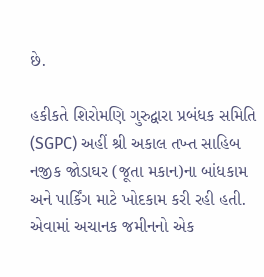છે.

હકીકતે શિરોમણિ ગુરુદ્વારા પ્રબંધક સમિતિ (SGPC) અહીં શ્રી અકાલ તખ્ત સાહિબ નજીક જોડાઘર (જૂતા મકાન)ના બાંધકામ અને પાર્કિંગ માટે ખોદકામ કરી રહી હતી. એવામાં અચાનક જમીનનો એક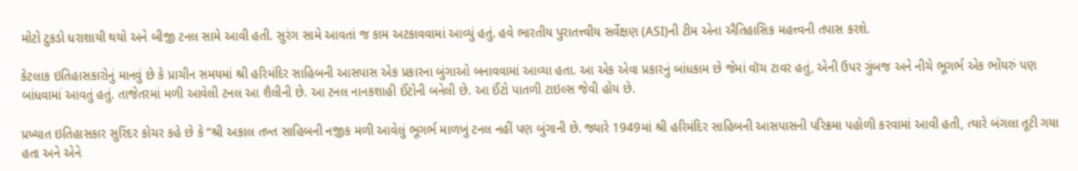મોટો ટુકડો ધરાશાયી થયો અને બીજી ટનલ સામે આવી હતી. સુરંગ સામે આવતાં જ કામ અટકાવવામાં આવ્યું હતું. હવે ભારતીય પુરાતત્ત્વીય સર્વેક્ષણ (ASI)ની ટીમ એના ઐતિહાસિક મહત્ત્વની તપાસ કરશે.

કેટલાક ઇતિહાસકારોનું માનવું છે કે પ્રાચીન સમયમાં શ્રી હરિમંદિર સાહિબની આસપાસ એક પ્રકારના બુંગાઓ બનાવવામાં આવ્યા હતા. આ એક એવા પ્રકારનું બાંધકામ છે જેમાં વૉચ ટાવર હતું, એની ઉપર ગુંબજ અને નીચે ભૂગર્ભ એક ભોંયરું પણ બાંધવામાં આવતું હતું. તાજેતરમાં મળી આવેલી ટનલ આ શૈલીની છે. આ ટનલ નાનકશાહી ઈંટોની બનેલી છે. આ ઈંટો પાતળી ટાઇલ્સ જેવી હોય છે.

પ્રખ્યાત ઇતિહાસકાર સુરિંદર કોચર કહે છે કે “શ્રી અકાલ તખ્ત સાહિબની નજીક મળી આવેલું ભૂગર્ભ માળખું ટનલ નહીં પણ બુંગાની છે. જ્યારે 1949માં શ્રી હરિમંદિર સાહિબની આસપાસની પરિક્રમા પહોળી કરવામાં આવી હતી, ત્યારે બંગલા તૂટી ગયા હતા અને એને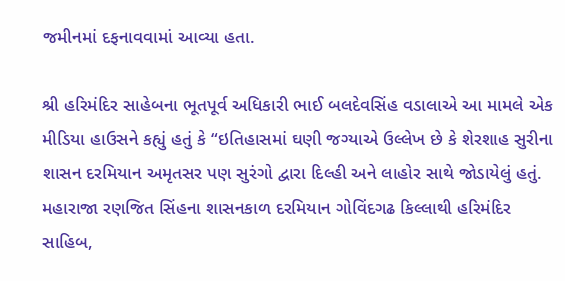જમીનમાં દફનાવવામાં આવ્યા હતા.

શ્રી હરિમંદિર સાહેબના ભૂતપૂર્વ અધિકારી ભાઈ બલદેવસિંહ વડાલાએ આ મામલે એક મીડિયા હાઉસને કહ્યું હતું કે “ઇતિહાસમાં ઘણી જગ્યાએ ઉલ્લેખ છે કે શેરશાહ સુરીના શાસન દરમિયાન અમૃતસર પણ સુરંગો દ્વારા દિલ્હી અને લાહોર સાથે જોડાયેલું હતું. મહારાજા રણજિત સિંહના શાસનકાળ દરમિયાન ગોવિંદગઢ કિલ્લાથી હરિમંદિર સાહિબ,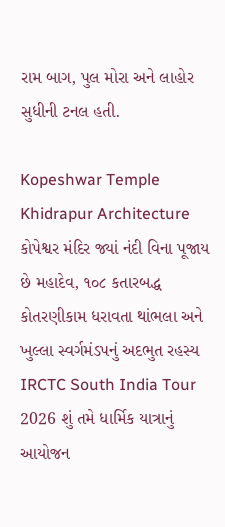રામ બાગ, પુલ મોરા અને લાહોર સુધીની ટનલ હતી.

Kopeshwar Temple Khidrapur Architecture કોપેશ્વર મંદિર જ્યાં નંદી વિના પૂજાય છે મહાદેવ, ૧૦૮ કતારબદ્ધ કોતરણીકામ ધરાવતા થાંભલા અને ખુલ્લા સ્વર્ગમંડપનું અદભુત રહસ્ય
IRCTC South India Tour 2026 શું તમે ધાર્મિક યાત્રાનું આયોજન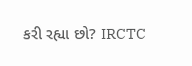કરી રહ્યા છો? IRCTC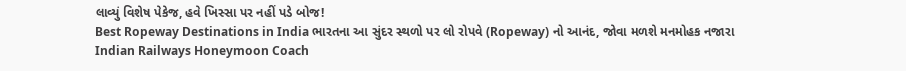લાવ્યું વિશેષ પેકેજ, હવે ખિસ્સા પર નહીં પડે બોજ!
Best Ropeway Destinations in India ભારતના આ સુંદર સ્થળો પર લો રોપવે (Ropeway) નો આનંદ, જોવા મળશે મનમોહક નજારા
Indian Railways Honeymoon Coach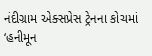નંદીગ્રામ એક્સપ્રેસ ટ્રેનના કોચમાં ‘હનીમૂન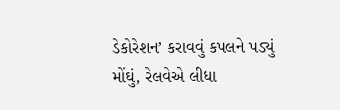ડેકોરેશન’ કરાવવું કપલને પડ્યું મોંઘું, રેલવેએ લીધા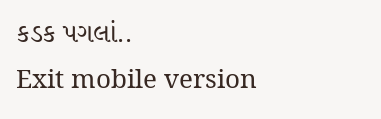કડક પગલાં..
Exit mobile version